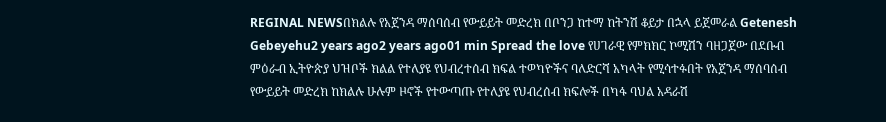REGINAL NEWSበክልሉ የአጀንዳ ማሰባሰብ የውይይት መድረክ በቦንጋ ከተማ ከትንሽ ቆይታ በኋላ ይጀመራል Getenesh Gebeyehu2 years ago2 years ago01 min Spread the love የሀገራዊ የምክክር ኮሚሽን ባዘጋጀው በደቡብ ምዕራብ ኢትዮጵያ ህዝቦች ክልል የተለያዩ የህብረተሰብ ክፍል ተወካዮችና ባለድርሻ አካላት የሚሳተፉበት የአጀንዳ ማሰባሰብ የውይይት መድረክ ከክልሉ ሁሉም ዞኖች የተውጣጡ የተለያዩ የህብረሰብ ክፍሎች በካፋ ባህል አዳራሽ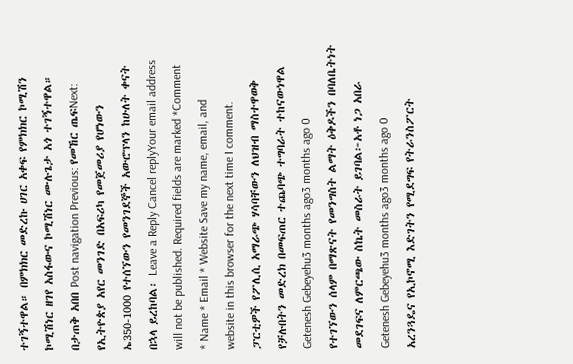ተገኝተዋል። በምክክር መድረኩ ሀገር አቀፍ የምክክር ኮሚሽን ኮሚሽነር ዘገየ አስፋውና ኮሚሽነር ሙሉጌታ አጎ ተገኝተዋል። በታጠቅ አበበ Post navigation Previous: የመኸር ጤፍNext: የኢትዮጵያ አየር መንገድ በአፍሪካ የመጀመሪያ የሆነውን ኤ350-1000 የተሰኘውን የመንገደኞች አውሮፕላን ከሁለት ቀናት በኋላ ይረከባል፡ Leave a Reply Cancel replyYour email address will not be published. Required fields are marked *Comment * Name * Email * Website Save my name, email, and website in this browser for the next time I comment.
ፓርቲዎች የፖሊሲ አማራጭ ሃሳባቸውን ለህዝብ ማስተዋወቅ የቻሉበትን መድረክ በመፍጠር ተጨባጭ ተግባራት ተከናውነዋል Getenesh Gebeyehu3 months ago3 months ago 0
የተገኘውን ሰላም በማጽናት የመንግስት ልማት ዕቅዶችን በባለቤትነት መደገፍና ለምርጫው ስኬት መስራት ይገባል፦አቶ ነጋ አበራ Getenesh Gebeyehu3 months ago3 months ago 0
አረንጓዴና የኢኮኖሚ እድገትን የሚደግፍ የትራንስፖርት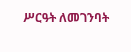ሥርዓት ለመገንባት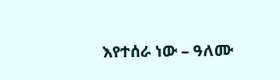እየተሰራ ነው – ዓለሙ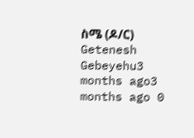ስሜ (ዶ/ር) Getenesh Gebeyehu3 months ago3 months ago 0